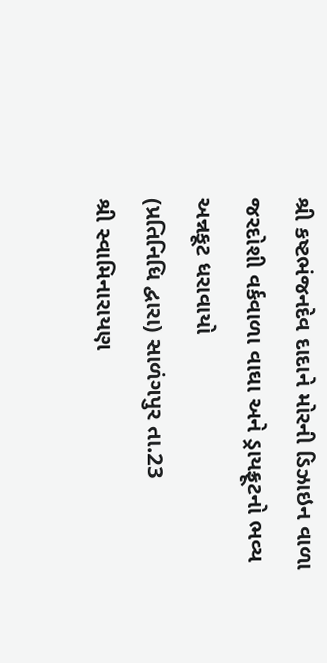શ્રી કષ્ટભંજનદેવ દાદાને મોરની ડિઝાઇન વાળા જરદોશી વર્કવાળા વાઘા અને ડ્રાયફ્રૂટનો ભવ્ય અન્નકૂટ ધરાવાયો
(પ્રતિનિધિ દ્વારા) સાળંગપુર તા.23
શ્રી સ્વામિનારાયણ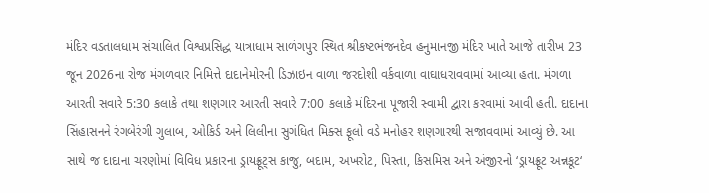મંદિર વડતાલધામ સંચાલિત વિશ્વપ્રસિદ્ધ યાત્રાધામ સાળંગપુર સ્થિત શ્રીકષ્ટભંજનદેવ હનુમાનજી મંદિર ખાતે આજે તારીખ 23 જૂન 2026ના રોજ મંગળવાર નિમિત્તે દાદાનેમોરની ડિઝાઇન વાળા જરદોશી વર્કવાળા વાઘાધરાવવામાં આવ્યા હતા. મંગળા આરતી સવારે 5:30 કલાકે તથા શણગાર આરતી સવારે 7:00 કલાકે મંદિરના પૂજારી સ્વામી દ્વારા કરવામાં આવી હતી. દાદાના સિંહાસનને રંગબેરંગી ગુલાબ, ઓકિર્ડ અને લિલીના સુગંધિત મિક્સ ફૂલો વડે મનોહર શણગારથી સજાવવામાં આવ્યું છે. આ સાથે જ દાદાના ચરણોમાં વિવિધ પ્રકારના ડ્રાયફ્રૂટ્સ કાજુ, બદામ, અખરોટ, પિસ્તા, કિસમિસ અને અંજીરનો ‘ડ્રાયફ્રૂટ અન્નકૂટ‘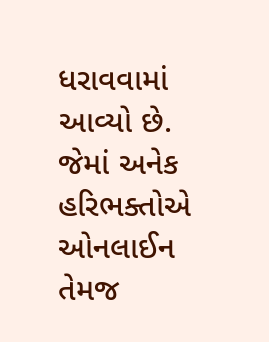ધરાવવામાં આવ્યો છે. જેમાં અનેક હરિભક્તોએ ઓનલાઈન તેમજ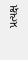પ્રત્યક્ષ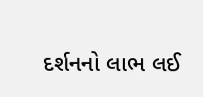દર્શનનો લાભ લઈ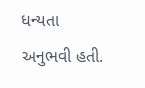ધન્યતા અનુભવી હતી.